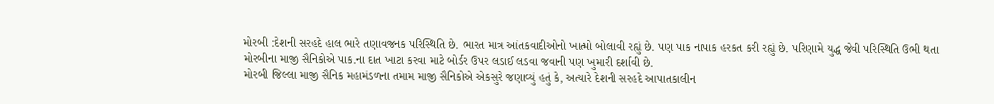મોરબી :દેશની સરહદે હાલ ભારે તણાવજનક પરિસ્થિતિ છે. ભારત માત્ર આંતકવાદીઓનો ખાત્મો બોલાવી રહ્યું છે. પણ પાક નાપાક હરકત કરી રહ્યું છે. પરિણામે યુદ્ધ જેવી પરિસ્થિતિ ઉભી થતા મોરબીના માજી સૈનિકોએ પાક.ના દાત ખાટા કરવા માટે બોર્ડર ઉપર લડાઈ લડવા જવાની પણ ખુમારી દર્શાવી છે.
મોરબી જિલ્લા માજી સૈનિક મહામંડળના તમામ માજી સૈનિકોએ એકસુરે જણાવ્યું હતું કે, અત્યારે દેશની સરહદે આપાતકાલીન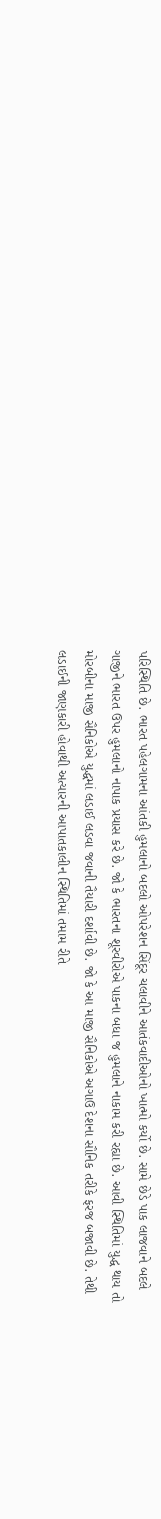પરિસ્થિતિ છે. ભારત પહેલગામના આંતકી હુમલાનો બદલો ઓપરેશન સિંદૂર ચલાવીને આતંકવાદીઓનો ખાત્મો કર્યો છે. સામે છેડે પાક લાજવાને બદલે ગાજીને ભારત ઉપર હુમલાનો નાપાક પ્રયાસ કરે છે. જો કે ભારતના શૂરવીરોએ પાકના બધા જ હુમલાને નાકામ કરી રહ્યા છે. આવી સ્થિતિમાં યુદ્ધ થાય તો મોરબીના માજી સૈનિકોએ યુદ્ધમાં લડાઈ લડવા જવાની તૈયારી દર્શાવી છે. જો કે આ માજી સૈનિકોએ અગાઉ દેશના સૌનિક તરીકે ફરજ બજાવી છે. તેથી લડાઈની જાણકારી હોવાથી અત્યારની આપાતકાલીન સ્થિતિમાં તમામ રીતે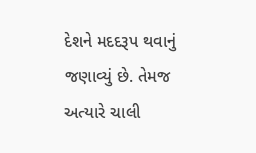દેશને મદદરૂપ થવાનું જણાવ્યું છે. તેમજ અત્યારે ચાલી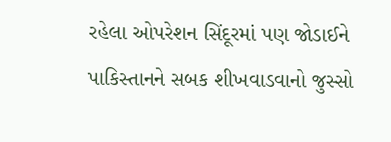રહેલા ઓપરેશન સિંદૂરમાં પણ જોડાઈને પાકિસ્તાનને સબક શીખવાડવાનો જુસ્સો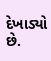દેખાડ્યો છે.